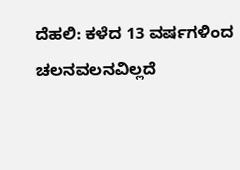ದೆಹಲಿ: ಕಳೆದ 13 ವರ್ಷಗಳಿಂದ ಚಲನವಲನವಿಲ್ಲದೆ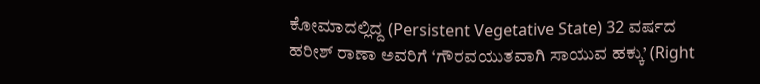ಕೋಮಾದಲ್ಲಿದ್ದ (Persistent Vegetative State) 32 ವರ್ಷದ ಹರೀಶ್ ರಾಣಾ ಅವರಿಗೆ ‘ಗೌರವಯುತವಾಗಿ ಸಾಯುವ ಹಕ್ಕು’ (Right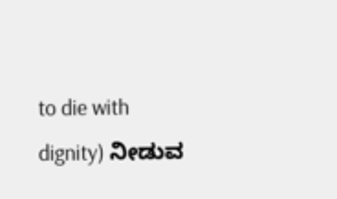to die with dignity) ನೀಡುವ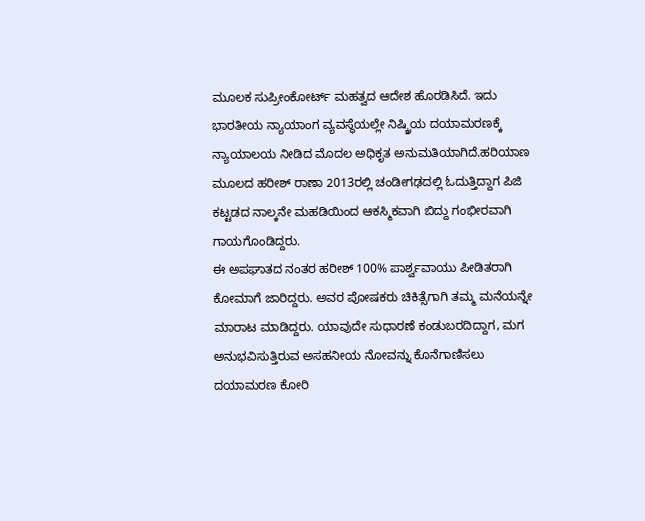ಮೂಲಕ ಸುಪ್ರೀಂಕೋರ್ಟ್ ಮಹತ್ವದ ಆದೇಶ ಹೊರಡಿಸಿದೆ. ಇದು ಭಾರತೀಯ ನ್ಯಾಯಾಂಗ ವ್ಯವಸ್ಥೆಯಲ್ಲೇ ನಿಷ್ಕ್ರಿಯ ದಯಾಮರಣಕ್ಕೆ ನ್ಯಾಯಾಲಯ ನೀಡಿದ ಮೊದಲ ಅಧಿಕೃತ ಅನುಮತಿಯಾಗಿದೆ.ಹರಿಯಾಣ ಮೂಲದ ಹರೀಶ್ ರಾಣಾ 2013ರಲ್ಲಿ ಚಂಡೀಗಢದಲ್ಲಿ ಓದುತ್ತಿದ್ದಾಗ ಪಿಜಿ ಕಟ್ಟಡದ ನಾಲ್ಕನೇ ಮಹಡಿಯಿಂದ ಆಕಸ್ಮಿಕವಾಗಿ ಬಿದ್ದು ಗಂಭೀರವಾಗಿ ಗಾಯಗೊಂಡಿದ್ದರು.
ಈ ಅಪಘಾತದ ನಂತರ ಹರೀಶ್ 100% ಪಾರ್ಶ್ವವಾಯು ಪೀಡಿತರಾಗಿ ಕೋಮಾಗೆ ಜಾರಿದ್ದರು. ಅವರ ಪೋಷಕರು ಚಿಕಿತ್ಸೆಗಾಗಿ ತಮ್ಮ ಮನೆಯನ್ನೇ ಮಾರಾಟ ಮಾಡಿದ್ದರು. ಯಾವುದೇ ಸುಧಾರಣೆ ಕಂಡುಬರದಿದ್ದಾಗ, ಮಗ ಅನುಭವಿಸುತ್ತಿರುವ ಅಸಹನೀಯ ನೋವನ್ನು ಕೊನೆಗಾಣಿಸಲು ದಯಾಮರಣ ಕೋರಿ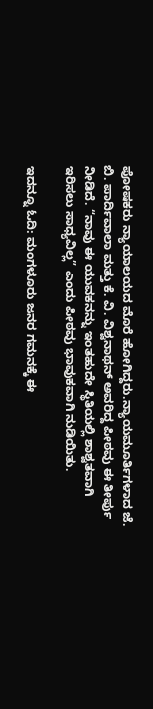ಪೋಷಕರು ನ್ಯಾಯಾಲಯದ ಮೊರೆ ಹೋಗಿದ್ದರು.ನ್ಯಾಯಮೂರ್ತಿಗಳಾದ ಜೆ. ಬಿ. ಪಾರ್ದಿವಾಲಾ ಮತ್ತು ಕೆ. ವಿ. ವಿಶ್ವನಾಥನ್ ಅವರಿದ್ದ ಪೀಠವು ಈ ತೀರ್ಪು ನೀಡಿದೆ. “ನಾವು ಈ ಯುವಕನನ್ನು ಇಂತಹುದೇ ಸ್ಥಿತಿಯಲ್ಲಿ ಶಾಶ್ವತವಾಗಿ ಇರಿಸಲು ಸಾಧ್ಯವಿಲ್ಲ” ಎಂದು ಪೀಠವು ಭಾವುಕವಾಗಿ ನುಡಿಯಿತು.

ಇದನ್ನೂ ಓದಿ: ಮಂಗಳೂರು ಜನರ ಗಮನಕ್ಕೆ ಈ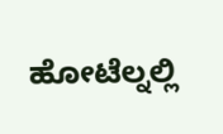ಹೋಟೆಲ್ನಲ್ಲಿ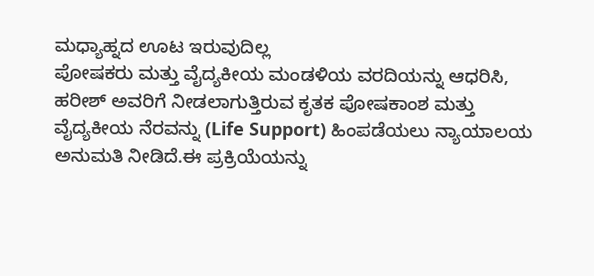ಮಧ್ಯಾಹ್ನದ ಊಟ ಇರುವುದಿಲ್ಲ
ಪೋಷಕರು ಮತ್ತು ವೈದ್ಯಕೀಯ ಮಂಡಳಿಯ ವರದಿಯನ್ನು ಆಧರಿಸಿ, ಹರೀಶ್ ಅವರಿಗೆ ನೀಡಲಾಗುತ್ತಿರುವ ಕೃತಕ ಪೋಷಕಾಂಶ ಮತ್ತು ವೈದ್ಯಕೀಯ ನೆರವನ್ನು (Life Support) ಹಿಂಪಡೆಯಲು ನ್ಯಾಯಾಲಯ ಅನುಮತಿ ನೀಡಿದೆ.ಈ ಪ್ರಕ್ರಿಯೆಯನ್ನು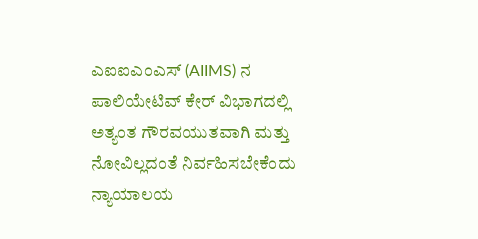ಎಐಐಎಂಎಸ್ (AIIMS) ನ ಪಾಲಿಯೇಟಿವ್ ಕೇರ್ ವಿಭಾಗದಲ್ಲಿ ಅತ್ಯಂತ ಗೌರವಯುತವಾಗಿ ಮತ್ತು ನೋವಿಲ್ಲದಂತೆ ನಿರ್ವಹಿಸಬೇಕೆಂದು ನ್ಯಾಯಾಲಯ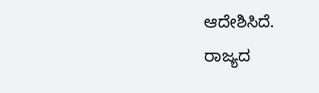ಆದೇಶಿಸಿದೆ.
ರಾಜ್ಯದ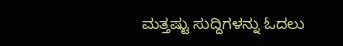ಮತ್ತಷ್ಟು ಸುದ್ದಿಗಳನ್ನು ಓದಲು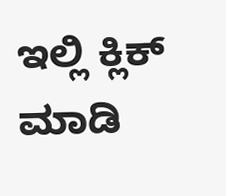ಇಲ್ಲಿ ಕ್ಲಿಕ್ ಮಾಡಿ